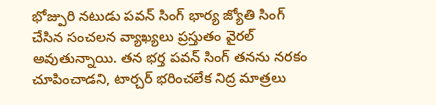భోజ్పురి నటుడు పవన్ సింగ్ భార్య జ్యోతి సింగ్ చేసిన సంచలన వ్యాఖ్యలు ప్రస్తుతం వైరల్ అవుతున్నాయి. తన భర్త పవన్ సింగ్ తనను నరకం చూపించాడని, టార్చర్ భరించలేక నిద్ర మాత్రలు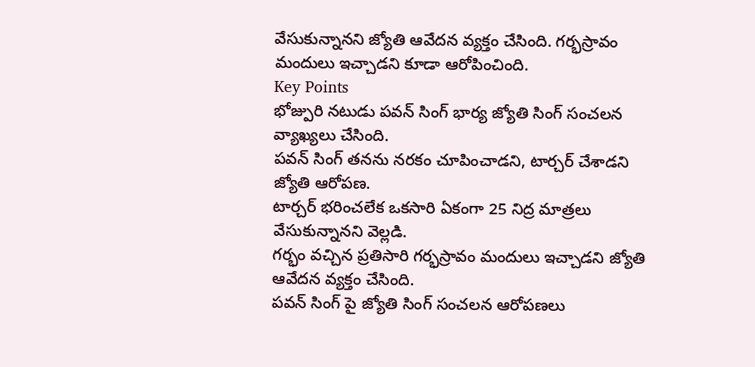వేసుకున్నానని జ్యోతి ఆవేదన వ్యక్తం చేసింది. గర్భస్రావం మందులు ఇచ్చాడని కూడా ఆరోపించింది.
Key Points
భోజ్పురి నటుడు పవన్ సింగ్ భార్య జ్యోతి సింగ్ సంచలన వ్యాఖ్యలు చేసింది.
పవన్ సింగ్ తనను నరకం చూపించాడని, టార్చర్ చేశాడని జ్యోతి ఆరోపణ.
టార్చర్ భరించలేక ఒకసారి ఏకంగా 25 నిద్ర మాత్రలు వేసుకున్నానని వెల్లడి.
గర్భం వచ్చిన ప్రతిసారి గర్భస్రావం మందులు ఇచ్చాడని జ్యోతి ఆవేదన వ్యక్తం చేసింది.
పవన్ సింగ్ పై జ్యోతి సింగ్ సంచలన ఆరోపణలు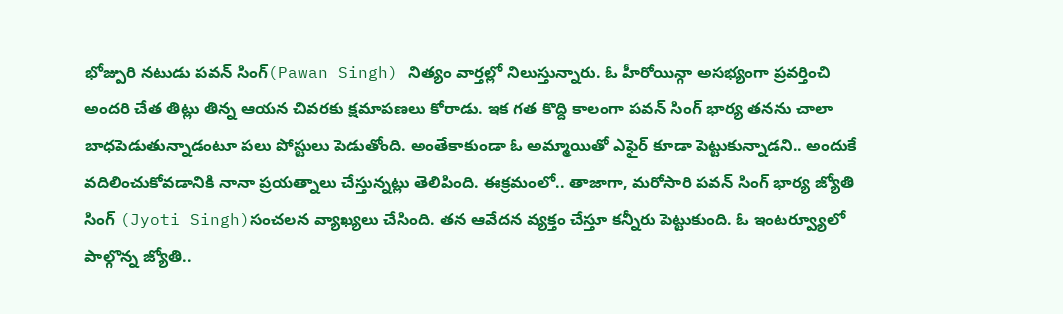భోజ్పురి నటుడు పవన్ సింగ్(Pawan Singh) నిత్యం వార్తల్లో నిలుస్తున్నారు. ఓ హీరోయిన్గా అసభ్యంగా ప్రవర్తించి అందరి చేత తిట్లు తిన్న ఆయన చివరకు క్షమాపణలు కోరాడు. ఇక గత కొద్ది కాలంగా పవన్ సింగ్ భార్య తనను చాలా బాధపెడుతున్నాడంటూ పలు పోస్టులు పెడుతోంది. అంతేకాకుండా ఓ అమ్మాయితో ఎఫైర్ కూడా పెట్టుకున్నాడని.. అందుకే వదిలించుకోవడానికి నానా ప్రయత్నాలు చేస్తున్నట్లు తెలిపింది. ఈక్రమంలో.. తాజాగా, మరోసారి పవన్ సింగ్ భార్య జ్యోతి సింగ్ (Jyoti Singh)సంచలన వ్యాఖ్యలు చేసింది. తన ఆవేదన వ్యక్తం చేస్తూ కన్నీరు పెట్టుకుంది. ఓ ఇంటర్వ్యూలో పాల్గొన్న జ్యోతి..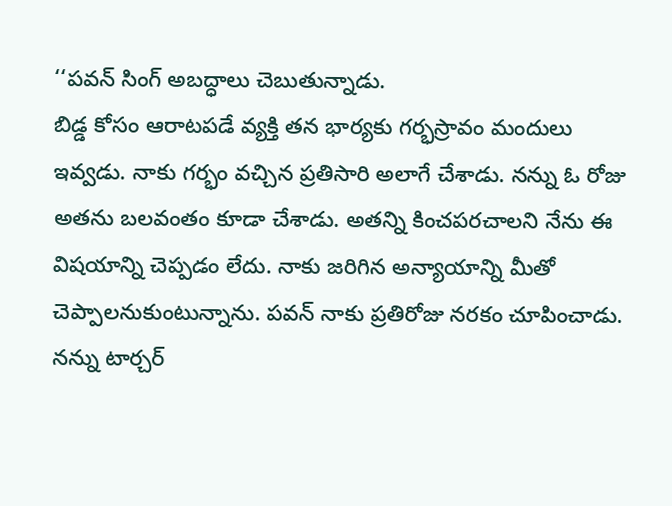‘‘పవన్ సింగ్ అబద్ధాలు చెబుతున్నాడు.
బిడ్డ కోసం ఆరాటపడే వ్యక్తి తన భార్యకు గర్భస్రావం మందులు ఇవ్వడు. నాకు గర్భం వచ్చిన ప్రతిసారి అలాగే చేశాడు. నన్ను ఓ రోజు అతను బలవంతం కూడా చేశాడు. అతన్ని కించపరచాలని నేను ఈ విషయాన్ని చెప్పడం లేదు. నాకు జరిగిన అన్యాయాన్ని మీతో చెప్పాలనుకుంటున్నాను. పవన్ నాకు ప్రతిరోజు నరకం చూపించాడు. నన్ను టార్చర్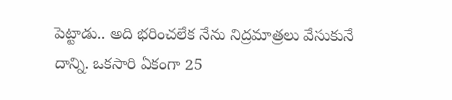పెట్టాడు.. అది భరించలేక నేను నిద్రమాత్రలు వేసుకునే దాన్ని. ఒకసారి ఏకంగా 25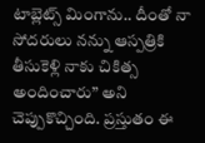టాబ్లెట్స్ మింగాను.. దీంతో నా సోదరులు నన్ను ఆస్పత్రికి తీసుకెళ్లి నాకు చికిత్స అందించారు’’ అని చెప్పుకొచ్చింది. ప్రస్తుతం ఈ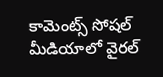కామెంట్స్ సోషల్ మీడియాలో వైరల్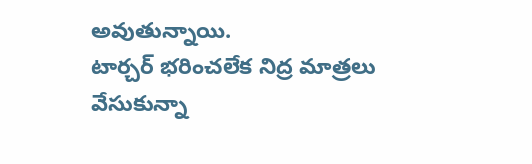అవుతున్నాయి.
టార్చర్ భరించలేక నిద్ర మాత్రలు వేసుకున్నా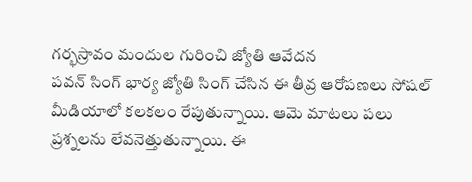గర్భస్రావం మందుల గురించి జ్యోతి ఆవేదన
పవన్ సింగ్ భార్య జ్యోతి సింగ్ చేసిన ఈ తీవ్ర ఆరోపణలు సోషల్ మీడియాలో కలకలం రేపుతున్నాయి. ఆమె మాటలు పలు ప్రశ్నలను లేవనెత్తుతున్నాయి. ఈ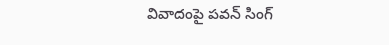వివాదంపై పవన్ సింగ్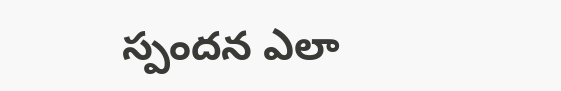స్పందన ఎలా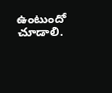ఉంటుందో చూడాలి.